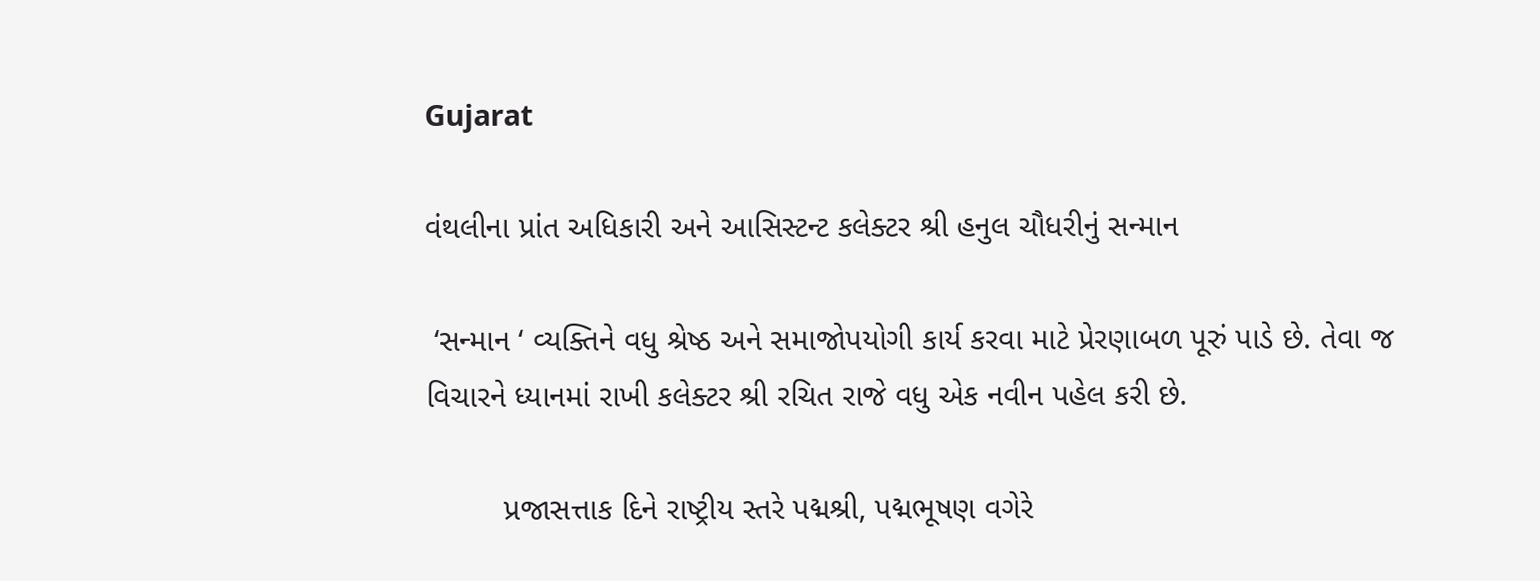Gujarat

વંથલીના પ્રાંત અધિકારી અને આસિસ્ટન્ટ કલેક્ટર શ્રી હનુલ ચૌધરીનું સન્માન

 ‘સન્માન ‘ વ્યક્તિને વધુ શ્રેષ્ઠ અને સમાજોપયોગી કાર્ય કરવા માટે પ્રેરણાબળ પૂરું પાડે છે. તેવા જ વિચારને ધ્યાનમાં રાખી કલેક્ટર શ્રી રચિત રાજે વધુ એક નવીન પહેલ કરી છે.

         પ્રજાસત્તાક દિને રાષ્ટ્રીય સ્તરે પદ્મશ્રી, પદ્મભૂષણ વગેરે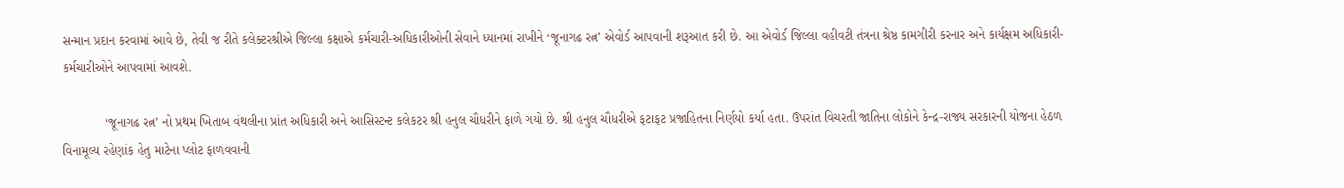સન્માન પ્રદાન કરવામાં આવે છે, તેવી જ રીતે કલેક્ટરશ્રીએ જિલ્લા કક્ષાએ કર્મચારી-અધિકારીઓની સેવાને ધ્યાનમાં રાખીને ‘જૂનાગઢ રત્ન’ એવોર્ડ આપવાની શરૂઆત કરી છે. આ એવોર્ડ જિલ્લા વહીવટી તંત્રના શ્રેષ્ઠ કામગીરી કરનાર અને કાર્યક્ષમ અધિકારી-કર્મચારીઓને આપવામાં આવશે.

            ‘જૂનાગઢ રત્ન’ નો પ્રથમ ખિતાબ વંથલીના પ્રાંત અધિકારી અને આસિસ્ટન્ટ કલેકટર શ્રી હનુલ ચૌધરીને ફાળે ગયો છે. શ્રી હનુલ ચૌધરીએ ફટાફટ પ્રજાહિતના નિર્ણયો કર્યા હતા. ઉપરાંત વિચરતી જાતિના લોકોને કેન્દ્ર-રાજ્ય સરકારની યોજના હેઠળ વિનામૂલ્ય રહેણાંક હેતુ માટેના પ્લોટ ફાળવવાની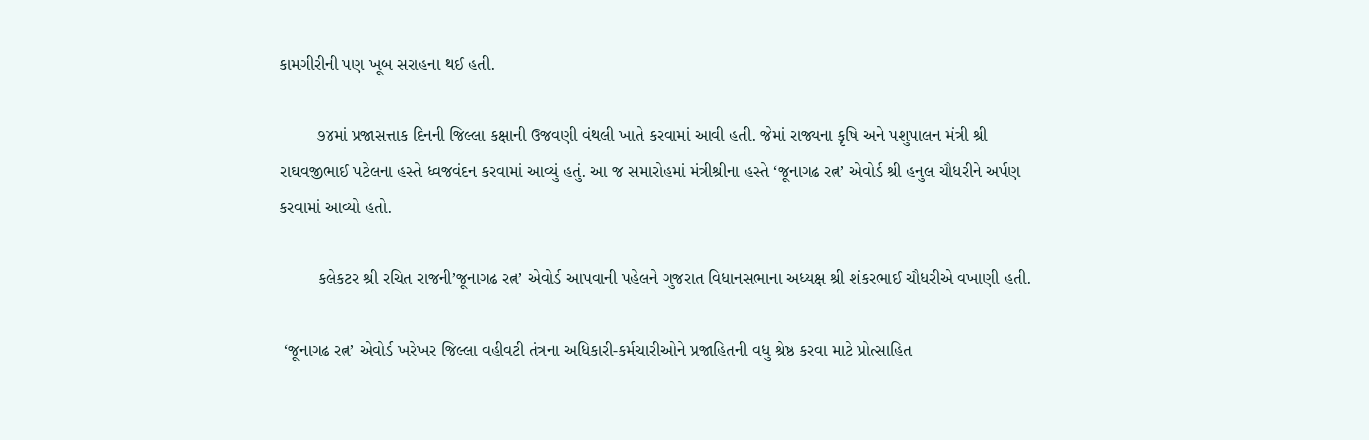કામગીરીની પણ ખૂબ સરાહના થઈ હતી.

        ૭૪માં પ્રજાસત્તાક દિનની જિલ્લા કક્ષાની ઉજવણી વંથલી ખાતે કરવામાં આવી હતી. જેમાં રાજ્યના કૃષિ અને પશુપાલન મંત્રી શ્રી રાઘવજીભાઈ પટેલના હસ્તે ધ્વજવંદન કરવામાં આવ્યું હતું. આ જ સમારોહમાં મંત્રીશ્રીના હસ્તે ‘જૂનાગઢ રત્ન’ એવોર્ડ શ્રી હનુલ ચૌધરીને અર્પણ કરવામાં આવ્યો હતો.

        કલેકટર શ્રી રચિત રાજની’જૂનાગઢ રત્ન’ એવોર્ડ આપવાની પહેલને ગુજરાત વિધાનસભાના અધ્યક્ષ શ્રી શંકરભાઈ ચૌધરીએ વખાણી હતી.

 ‘જૂનાગઢ રત્ન’ એવોર્ડ ખરેખર જિલ્લા વહીવટી તંત્રના અધિકારી-કર્મચારીઓને પ્રજાહિતની વધુ શ્રેષ્ઠ કરવા માટે પ્રોત્સાહિત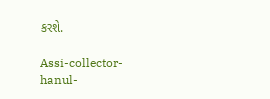કરશે.

Assi-collector-hanul-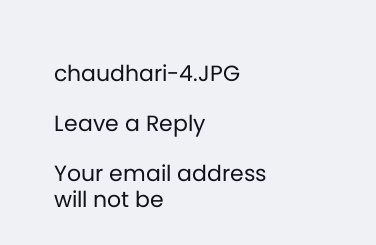chaudhari-4.JPG

Leave a Reply

Your email address will not be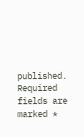published. Required fields are marked *